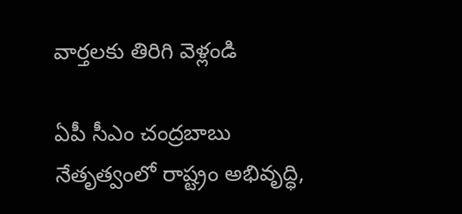వార్తలకు తిరిగి వెళ్లండి

ఏపీ సీఎం చంద్రబాబు నేతృత్వంలో రాష్ట్రం అభివృద్ధి,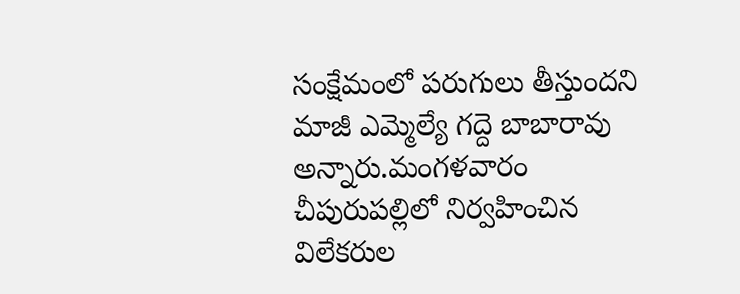సంక్షేమంలో పరుగులు తీస్తుందని మాజీ ఎమ్మెల్యే గద్దె బాబారావు అన్నారు.మంగళవారం చీపురుపల్లిలో నిర్వహించిన విలేకరుల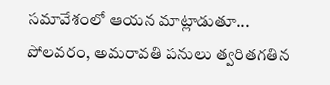సమావేశంలో ఆయన మాట్లాడుతూ... పోలవరం, అమరావతి పనులు త్వరితగతిన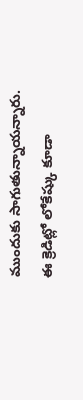ముందుకు సాగుతున్నాయన్నారు.
ఈ క్రెడిట్లో లోకేష్కు కూడా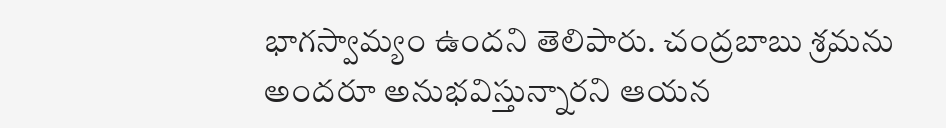భాగస్వామ్యం ఉందని తెలిపారు. చంద్రబాబు శ్రమను అందరూ అనుభవిస్తున్నారని ఆయన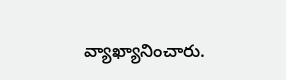వ్యాఖ్యానించారు.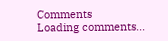Comments
Loading comments...